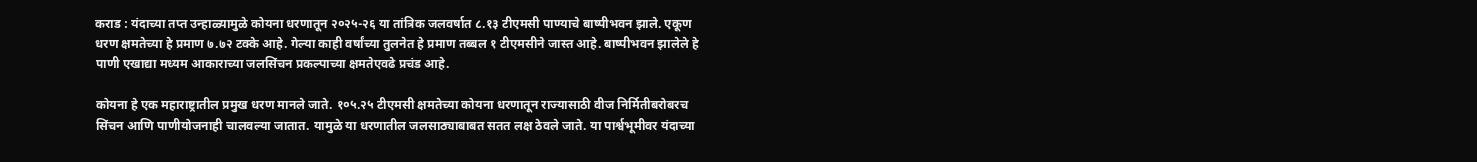कराड : यंदाच्या तप्त उन्हाळ्यामुळे कोयना धरणातून २०२५-२६ या तांत्रिक जलवर्षात ८.१३ टीएमसी पाण्याचे बाष्पीभवन झाले. एकूण धरण क्षमतेच्या हे प्रमाण ७.७२ टक्के आहे. गेल्या काही वर्षांच्या तुलनेत हे प्रमाण तब्बल १ टीएमसीने जास्त आहे. बाष्पीभवन झालेले हे पाणी एखाद्या मध्यम आकाराच्या जलसिंचन प्रकल्पाच्या क्षमतेएवढे प्रचंड आहे.

कोयना हे एक महाराष्ट्रातील प्रमुख धरण मानले जाते. १०५.२५ टीएमसी क्षमतेच्या कोयना धरणातून राज्यासाठी वीज निर्मितीबरोबरच सिंचन आणि पाणीयोजनाही चालवल्या जातात. यामुळे या धरणातील जलसाठ्याबाबत सतत लक्ष ठेवले जाते. या पार्श्वभूमीवर यंदाच्या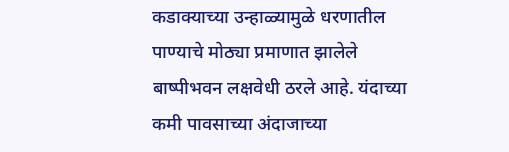कडाक्याच्या उन्हाळ्यामुळे धरणातील पाण्याचे मोठ्या प्रमाणात झालेले बाष्पीभवन लक्षवेधी ठरले आहे. यंदाच्या कमी पावसाच्या अंदाजाच्या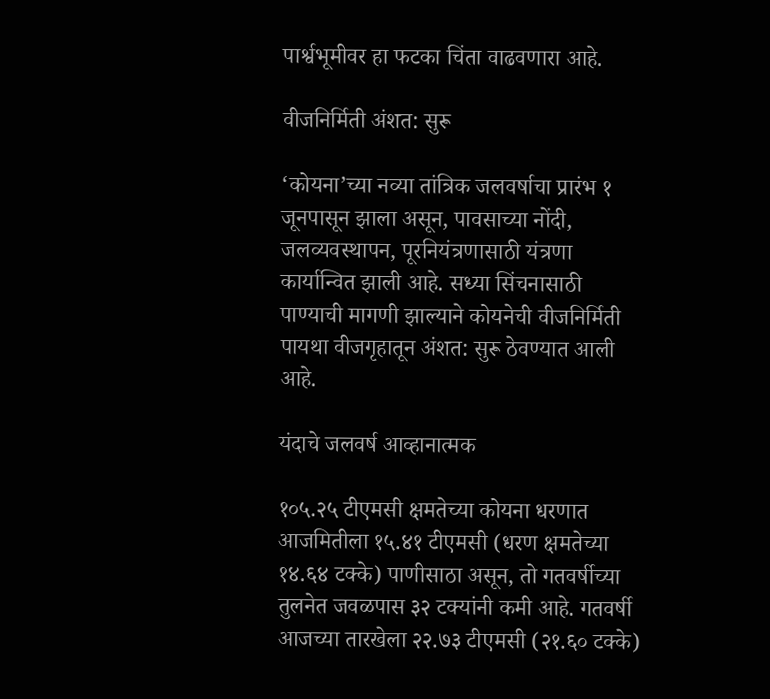पार्श्वभूमीवर हा फटका चिंता वाढवणारा आहे.

वीजनिर्मिती अंशत: सुरू

‘कोयना’च्या नव्या तांत्रिक जलवर्षाचा प्रारंभ १ जूनपासून झाला असून, पावसाच्या नोंदी, जलव्यवस्थापन, पूरनियंत्रणासाठी यंत्रणा कार्यान्वित झाली आहे. सध्या सिंचनासाठी पाण्याची मागणी झाल्याने कोयनेची वीजनिर्मिती पायथा वीजगृहातून अंशत: सुरू ठेवण्यात आली आहे.

यंदाचे जलवर्ष आव्हानात्मक

१०५.२५ टीएमसी क्षमतेच्या कोयना धरणात आजमितीला १५.४१ टीएमसी (धरण क्षमतेच्या १४.६४ टक्के) पाणीसाठा असून, तो गतवर्षीच्या तुलनेत जवळपास ३२ टक्यांनी कमी आहे. गतवर्षी आजच्या तारखेला २२.७३ टीएमसी (२१.६० टक्के)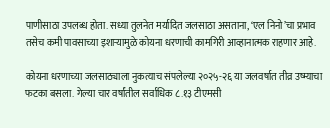पाणीसाठा उपलब्ध होता. सध्या तुलनेत मर्यादित जलसाठा असताना, ‘एल निनो’चा प्रभाव तसेच कमी पावसाच्या इशार्‍यामुळे कोयना धरणाची कामगिरी आव्हानात्मक राहणार आहे.

कोयना धरणाच्या जलसाठ्याला नुकत्याच संपलेल्या २०२५-२६ या जलवर्षात तीव्र उष्म्याचा फटका बसला. गेल्या चार वर्षांतील सर्वाधिक ८.१३ टीएमसी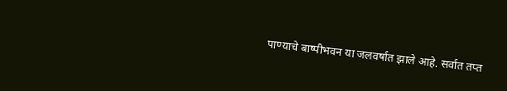पाण्याचे बाष्पीभवन या जलवर्षात झाले आहे. सर्वात तप्त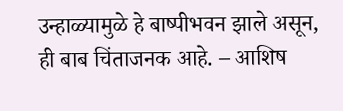उन्हाळ्यामुळे हे बाष्पीभवन झाले असून, ही बाब चिंताजनक आहे. – आशिष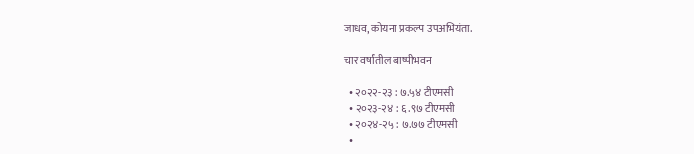जाधव, कोयना प्रकल्प उपअभियंता.

चार वर्षांतील बाष्पीभवन

  • २०२२-२३ : ७.५४ टीएमसी
  • २०२३-२४ : ६.९७ टीएमसी
  • २०२४-२५ : ७.७७ टीएमसी
  •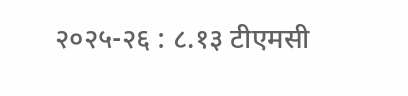२०२५-२६ : ८.१३ टीएमसी